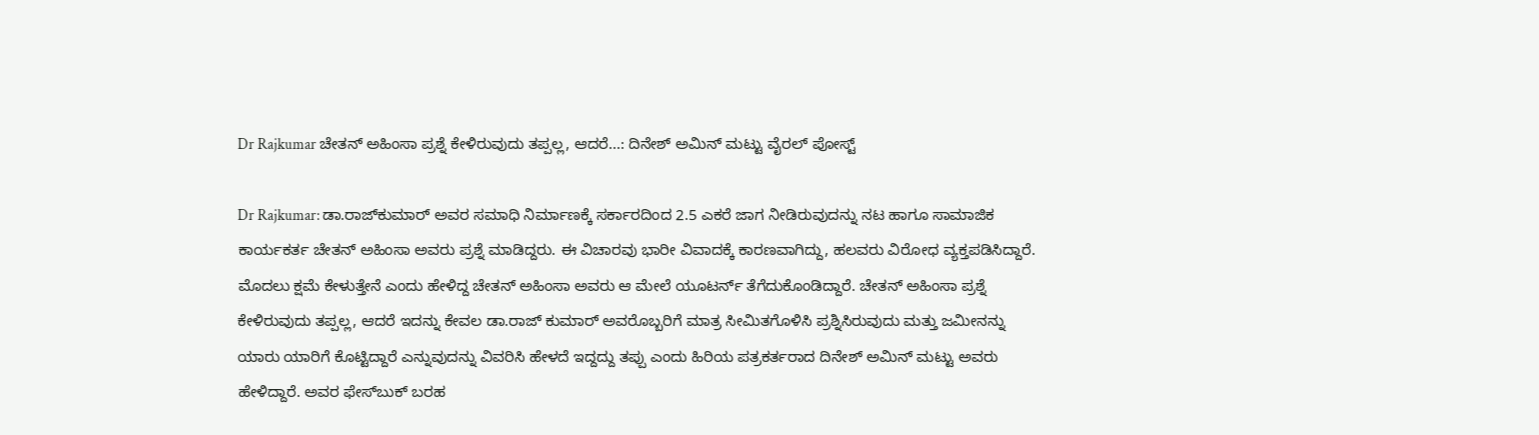Dr Rajkumar ಚೇತನ್ ಅಹಿಂಸಾ ಪ್ರಶ್ನೆ ಕೇಳಿರುವುದು ತಪ್ಪಲ್ಲ, ಆದರೆ...: ದಿನೇಶ್ ಅಮಿನ್ ಮಟ್ಟು ವೈರಲ್ ಪೋಸ್ಟ್‌

Dr Rajkumar: ಡಾ.ರಾಜ್‌ಕುಮಾರ್ ಅವರ ಸಮಾಧಿ ನಿರ್ಮಾಣಕ್ಕೆ ಸರ್ಕಾರದಿಂದ 2.5 ಎಕರೆ ಜಾಗ ನೀಡಿರುವುದನ್ನು ನಟ ಹಾಗೂ ಸಾಮಾಜಿಕ ಕಾರ್ಯಕರ್ತ ಚೇತನ್ ಅಹಿಂಸಾ ಅವರು ಪ್ರಶ್ನೆ ಮಾಡಿದ್ದರು. ಈ ವಿಚಾರವು ಭಾರೀ ವಿವಾದಕ್ಕೆ ಕಾರಣವಾಗಿದ್ದು, ಹಲವರು ವಿರೋಧ ವ್ಯಕ್ತಪಡಿಸಿದ್ದಾರೆ. ಮೊದಲು ಕ್ಷಮೆ ಕೇಳುತ್ತೇನೆ ಎಂದು ಹೇಳಿದ್ದ ಚೇತನ್ ಅಹಿಂಸಾ ಅವರು ಆ ಮೇಲೆ ಯೂಟರ್ನ್ ತೆಗೆದುಕೊಂಡಿದ್ದಾರೆ. ಚೇತನ್ ಅಹಿಂಸಾ ಪ್ರಶ್ನೆ ಕೇಳಿರುವುದು ತಪ್ಪಲ್ಲ, ಆದರೆ ಇದನ್ನು ಕೇವಲ ಡಾ.ರಾಜ್ ಕುಮಾರ್ ಅವರೊಬ್ಬರಿಗೆ ಮಾತ್ರ ಸೀಮಿತಗೊಳಿಸಿ ಪ್ರಶ್ನಿಸಿರುವುದು ಮತ್ತು ಜಮೀನನ್ನು ಯಾರು ಯಾರಿಗೆ ಕೊಟ್ಟಿದ್ದಾರೆ ಎನ್ನುವುದನ್ನು ವಿವರಿಸಿ ಹೇಳದೆ ಇದ್ದದ್ದು ತಪ್ಪು ಎಂದು ಹಿರಿಯ ಪತ್ರಕರ್ತರಾದ ದಿನೇಶ್ ಅಮಿನ್ ಮಟ್ಟು ಅವರು ಹೇಳಿದ್ದಾರೆ. ಅವರ ಫೇಸ್‌ಬುಕ್ ಬರಹ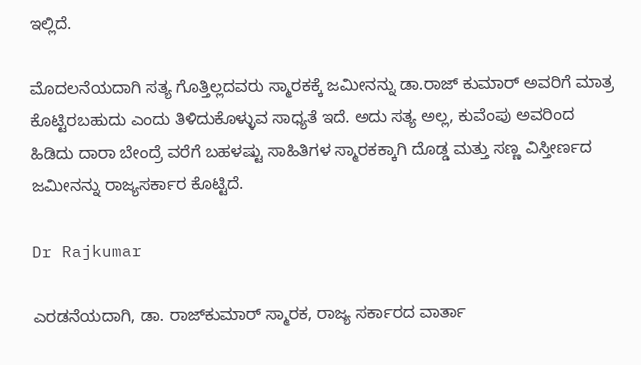ಇಲ್ಲಿದೆ.

ಮೊದಲನೆಯದಾಗಿ ಸತ್ಯ ಗೊತ್ತಿಲ್ಲದವರು ಸ್ಮಾರಕಕ್ಕೆ ಜಮೀನನ್ನು ಡಾ.ರಾಜ್ ಕುಮಾರ್ ಅವರಿಗೆ ಮಾತ್ರ ಕೊಟ್ಟಿರಬಹುದು ಎಂದು ತಿಳಿದುಕೊಳ್ಳುವ ಸಾಧ್ಯತೆ ಇದೆ. ಅದು ಸತ್ಯ ಅಲ್ಲ, ಕುವೆಂಪು ಅವರಿಂದ ಹಿಡಿದು ದಾರಾ ಬೇಂದ್ರೆ ವರೆಗೆ ಬಹಳಷ್ಟು ಸಾಹಿತಿಗಳ ಸ್ಮಾರಕಕ್ಕಾಗಿ ದೊಡ್ಡ ಮತ್ತು ಸಣ್ಣ ವಿಸ್ತೀರ್ಣದ ಜಮೀನನ್ನು ರಾಜ್ಯಸರ್ಕಾರ ಕೊಟ್ಟಿದೆ.

Dr Rajkumar

ಎರಡನೆಯದಾಗಿ, ಡಾ. ರಾಜ್‌ಕುಮಾರ್ ಸ್ಮಾರಕ, ರಾಜ್ಯ ಸರ್ಕಾರದ ವಾರ್ತಾ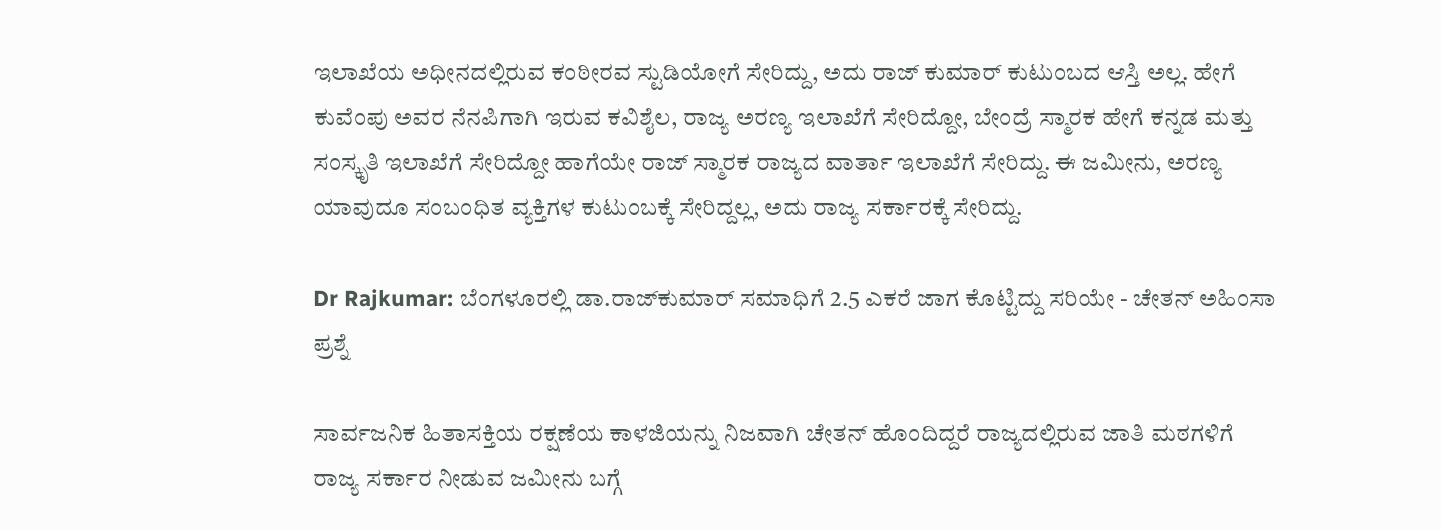ಇಲಾಖೆಯ ಅಧೀನದಲ್ಲಿರುವ ಕಂಠೀರವ ಸ್ಟುಡಿಯೋಗೆ ಸೇರಿದ್ದು, ಅದು ರಾಜ್ ಕುಮಾರ್ ಕುಟುಂಬದ ಆಸ್ತಿ ಅಲ್ಲ. ಹೇಗೆ ಕುವೆಂಪು ಅವರ ನೆನಪಿಗಾಗಿ ಇರುವ ಕವಿಶೈಲ, ರಾಜ್ಯ ಅರಣ್ಯ ಇಲಾಖೆಗೆ ಸೇರಿದ್ದೋ, ಬೇಂದ್ರೆ ಸ್ಮಾರಕ ಹೇಗೆ ಕನ್ನಡ ಮತ್ತು ಸಂಸ್ಕೃತಿ ಇಲಾಖೆಗೆ ಸೇರಿದ್ದೋ ಹಾಗೆಯೇ ರಾಜ್ ಸ್ಮಾರಕ ರಾಜ್ಯದ ವಾರ್ತಾ ಇಲಾಖೆಗೆ ಸೇರಿದ್ದು. ಈ ಜಮೀನು, ಅರಣ್ಯ ಯಾವುದೂ ಸಂಬಂಧಿತ ವ್ಯಕ್ತಿಗಳ ಕುಟುಂಬಕ್ಕೆ ಸೇರಿದ್ದಲ್ಲ, ಅದು ರಾಜ್ಯ ಸರ್ಕಾರಕ್ಕೆ ಸೇರಿದ್ದು.

Dr Rajkumar: ಬೆಂಗಳೂರಲ್ಲಿ ಡಾ.ರಾಜ್‌ಕುಮಾರ್ ಸಮಾಧಿಗೆ 2.5 ಎಕರೆ ಜಾಗ ಕೊಟ್ಟಿದ್ದು ಸರಿಯೇ - ಚೇತನ್ ಅಹಿಂಸಾ ಪ್ರಶ್ನೆ

ಸಾರ್ವಜನಿಕ ಹಿತಾಸಕ್ತಿಯ ರಕ್ಷಣೆಯ ಕಾಳಜಿಯನ್ನು ನಿಜವಾಗಿ ಚೇತನ್ ಹೊಂದಿದ್ದರೆ ರಾಜ್ಯದಲ್ಲಿರುವ ಜಾತಿ ಮಠಗಳಿಗೆ ರಾಜ್ಯ ಸರ್ಕಾರ ನೀಡುವ ಜಮೀನು ಬಗ್ಗೆ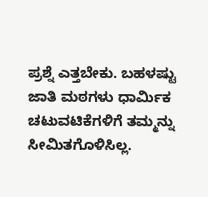ಪ್ರಶ್ನೆ ಎತ್ತಬೇಕು. ಬಹಳಷ್ಟು ಜಾತಿ ಮಠಗಳು ಧಾರ್ಮಿಕ ಚಟುವಟಿಕೆಗಳಿಗೆ ತಮ್ಮನ್ನು ಸೀಮಿತಗೊಳಿಸಿಲ್ಲ.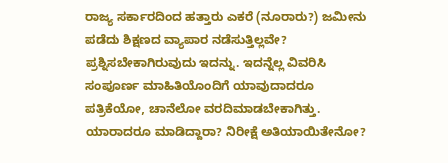ರಾಜ್ಯ ಸರ್ಕಾರದಿಂದ ಹತ್ತಾರು ಎಕರೆ (ನೂರಾರು?) ಜಮೀನು ಪಡೆದು ಶಿಕ್ಷಣದ ವ್ಯಾಪಾರ ನಡೆಸುತ್ತಿಲ್ಲವೇ? ಪ್ರಶ್ನಿಸಬೇಕಾಗಿರುವುದು ಇದನ್ನು. ಇದನ್ನೆಲ್ಲ ವಿವರಿಸಿ ಸಂಪೂರ್ಣ ಮಾಹಿತಿಯೊಂದಿಗೆ ಯಾವುದಾದರೂ ಪತ್ರಿಕೆಯೋ, ಚಾನೆಲೋ ವರದಿಮಾಡಬೇಕಾಗಿತ್ತು. ಯಾರಾದರೂ ಮಾಡಿದ್ದಾರಾ? ನಿರೀಕ್ಷೆ ಅತಿಯಾಯಿತೇನೋ?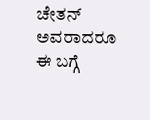ಚೇತನ್ ಅವರಾದರೂ ಈ ಬಗ್ಗೆ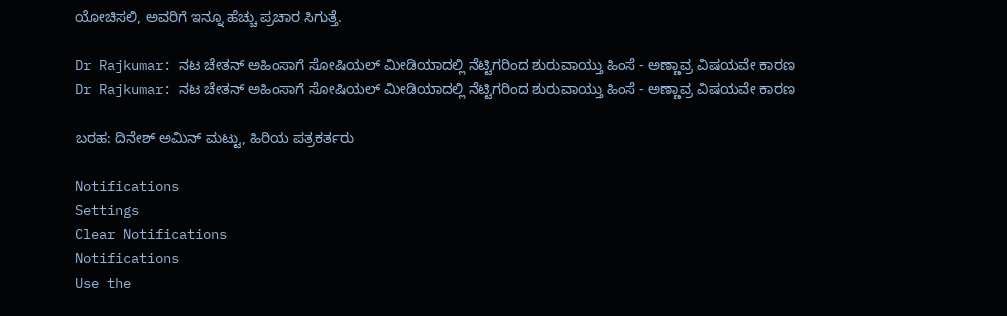ಯೋಚಿಸಲಿ, ಅವರಿಗೆ ಇನ್ನೂ ಹೆಚ್ಚು ಪ್ರಚಾರ ಸಿಗುತ್ತೆ.

Dr Rajkumar: ನಟ ಚೇತನ್ ಅಹಿಂಸಾಗೆ ಸೋಷಿಯಲ್ ಮೀಡಿಯಾದಲ್ಲಿ ನೆಟ್ಟಿಗರಿಂದ ಶುರುವಾಯ್ತು ಹಿಂಸೆ - ಅಣ್ಣಾವ್ರ ವಿಷಯವೇ ಕಾರಣ
Dr Rajkumar: ನಟ ಚೇತನ್ ಅಹಿಂಸಾಗೆ ಸೋಷಿಯಲ್ ಮೀಡಿಯಾದಲ್ಲಿ ನೆಟ್ಟಿಗರಿಂದ ಶುರುವಾಯ್ತು ಹಿಂಸೆ - ಅಣ್ಣಾವ್ರ ವಿಷಯವೇ ಕಾರಣ

ಬರಹ: ದಿನೇಶ್ ಅಮಿನ್ ಮಟ್ಟು, ಹಿರಿಯ ಪತ್ರಕರ್ತರು

Notifications
Settings
Clear Notifications
Notifications
Use the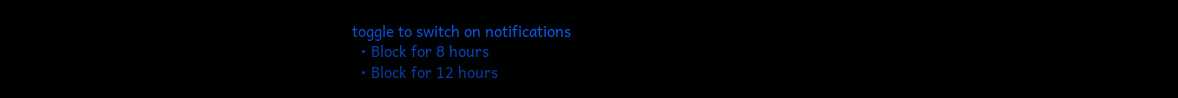toggle to switch on notifications
  • Block for 8 hours
  • Block for 12 hours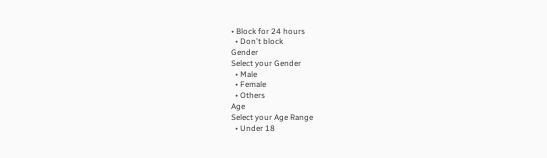• Block for 24 hours
  • Don't block
Gender
Select your Gender
  • Male
  • Female
  • Others
Age
Select your Age Range
  • Under 18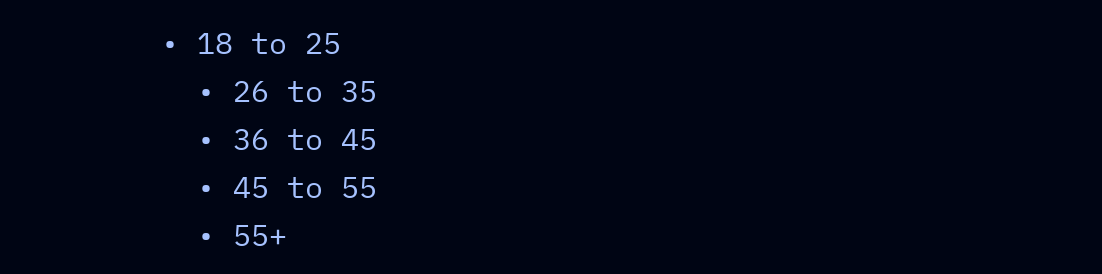• 18 to 25
  • 26 to 35
  • 36 to 45
  • 45 to 55
  • 55+